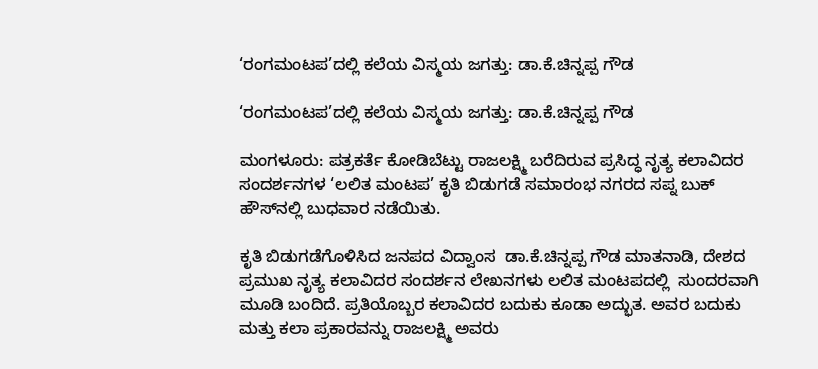‘ರಂಗಮಂಟಪ’ದಲ್ಲಿ ಕಲೆಯ ವಿಸ್ಮಯ ಜಗತ್ತು: ಡಾ.ಕೆ.ಚಿನ್ನಪ್ಪ ಗೌಡ

‘ರಂಗಮಂಟಪ’ದಲ್ಲಿ ಕಲೆಯ ವಿಸ್ಮಯ ಜಗತ್ತು: ಡಾ.ಕೆ.ಚಿನ್ನಪ್ಪ ಗೌಡ

ಮಂಗಳೂರು: ಪತ್ರಕರ್ತೆ ಕೋಡಿಬೆಟ್ಟು ರಾಜಲಕ್ಷ್ಮಿ ಬರೆದಿರುವ ಪ್ರಸಿದ್ಧ ನೃತ್ಯ ಕಲಾವಿದರ ಸಂದರ್ಶನಗಳ ‘ಲಲಿತ ಮಂಟಪ’ ಕೃತಿ ಬಿಡುಗಡೆ ಸಮಾರಂಭ ನಗರದ ಸಪ್ನ ಬುಕ್ ಹೌಸ್‌ನಲ್ಲಿ ಬುಧವಾರ ನಡೆಯಿತು.

ಕೃತಿ ಬಿಡುಗಡೆಗೊಳಿಸಿದ ಜನಪದ ವಿದ್ವಾಂಸ  ಡಾ.ಕೆ.ಚಿನ್ನಪ್ಪ ಗೌಡ ಮಾತನಾಡಿ, ದೇಶದ ಪ್ರಮುಖ ನೃತ್ಯ ಕಲಾವಿದರ ಸಂದರ್ಶನ ಲೇಖನಗಳು ಲಲಿತ ಮಂಟಪದಲ್ಲಿ  ಸುಂದರವಾಗಿ ಮೂಡಿ ಬಂದಿದೆ. ಪ್ರತಿಯೊಬ್ಬರ ಕಲಾವಿದರ ಬದುಕು ಕೂಡಾ ಅದ್ಭುತ. ಅವರ ಬದುಕು ಮತ್ತು ಕಲಾ ಪ್ರಕಾರವನ್ನು ರಾಜಲಕ್ಷ್ಮಿ ಅವರು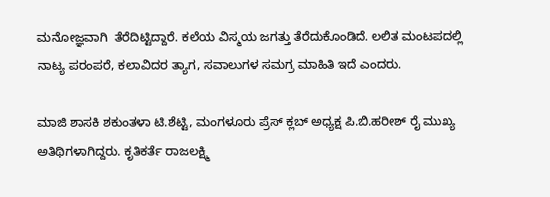ಮನೋಜ್ಞವಾಗಿ  ತೆರೆದಿಟ್ಟಿದ್ದಾರೆ. ಕಲೆಯ ವಿಸ್ಮಯ ಜಗತ್ತು ತೆರೆದುಕೊಂಡಿದೆ. ಲಲಿತ ಮಂಟಪದಲ್ಲಿ  ನಾಟ್ಯ ಪರಂಪರೆ, ಕಲಾವಿದರ ತ್ಯಾಗ, ಸವಾಲುಗಳ ಸಮಗ್ರ ಮಾಹಿತಿ ಇದೆ ಎಂದರು.

ಮಾಜಿ ಶಾಸಕಿ ಶಕುಂತಳಾ ಟಿ.ಶೆಟ್ಟಿ, ಮಂಗಳೂರು ಪ್ರೆಸ್ ಕ್ಲಬ್ ಅಧ್ಯಕ್ಷ ಪಿ.ಬಿ.ಹರೀಶ್ ರೈ ಮುಖ್ಯ ಅತಿಥಿಗಳಾಗಿದ್ದರು. ಕೃತಿಕರ್ತೆ ರಾಜಲಕ್ಷ್ಮಿ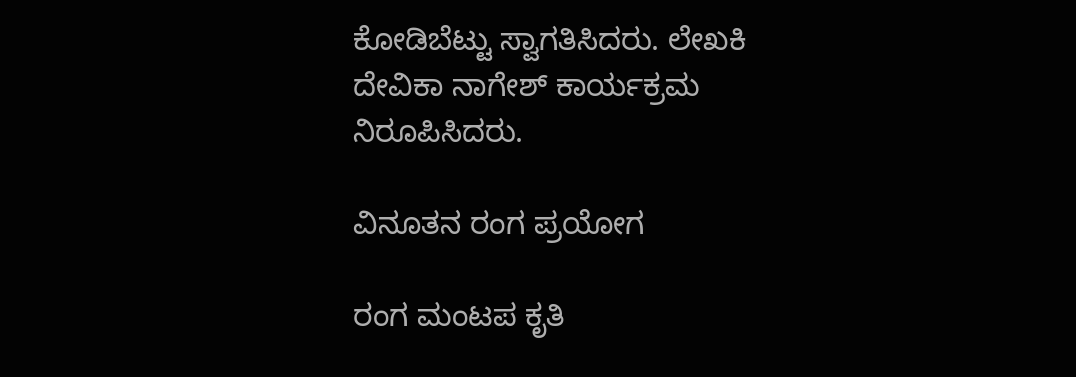ಕೋಡಿಬೆಟ್ಟು ಸ್ವಾಗತಿಸಿದರು. ಲೇಖಕಿ ದೇವಿಕಾ ನಾಗೇಶ್ ಕಾರ್ಯಕ್ರಮ ನಿರೂಪಿಸಿದರು.

ವಿನೂತನ ರಂಗ ಪ್ರಯೋಗ

ರಂಗ ಮಂಟಪ ಕೃತಿ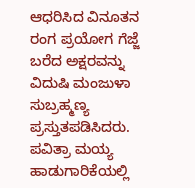ಆಧರಿಸಿದ ವಿನೂತನ ರಂಗ ಪ್ರಯೋಗ ಗೆಜ್ಜೆ ಬರೆದ ಅಕ್ಷರವನ್ನು ವಿದುಷಿ ಮಂಜುಳಾ ಸುಬ್ರಹ್ಮಣ್ಯ ಪ್ರಸ್ತುತಪಡಿಸಿದರು. ಪವಿತ್ರಾ ಮಯ್ಯ  ಹಾಡುಗಾರಿಕೆಯಲ್ಲಿ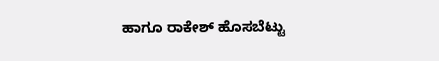ಹಾಗೂ ರಾಕೇಶ್ ಹೊಸಬೆಟ್ಟು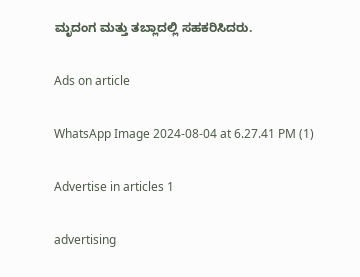ಮೃದಂಗ ಮತ್ತು ತಬ್ಲಾದಲ್ಲಿ ಸಹಕರಿಸಿದರು.

Ads on article

WhatsApp Image 2024-08-04 at 6.27.41 PM (1)

Advertise in articles 1

advertising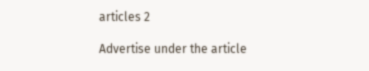articles 2

Advertise under the article